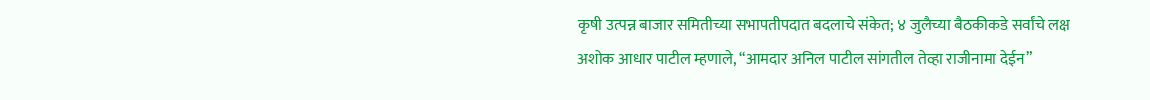कृषी उत्पन्न बाजार समितीच्या सभापतीपदात बदलाचे संकेत; ४ जुलैच्या बैठकीकडे सर्वांचे लक्ष
अशोक आधार पाटील म्हणाले, “आमदार अनिल पाटील सांगतील तेव्हा राजीनामा देईन”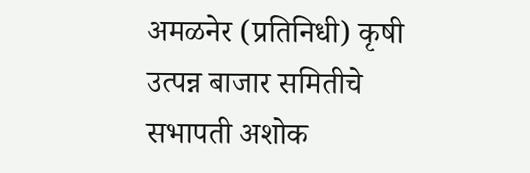अमळनेर (प्रतिनिधी) कृषी उत्पन्न बाजार समितीचे सभापती अशोक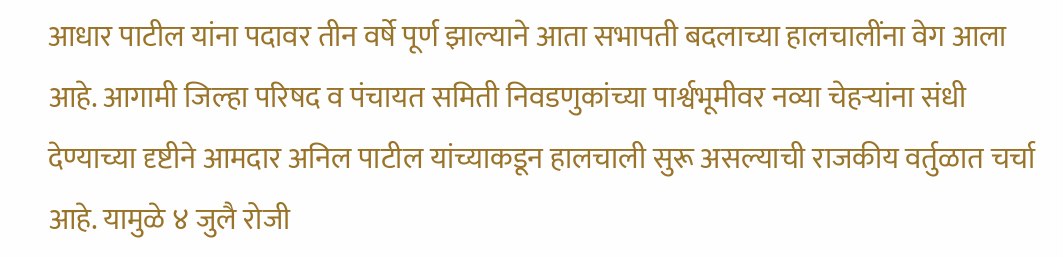आधार पाटील यांना पदावर तीन वर्षे पूर्ण झाल्याने आता सभापती बदलाच्या हालचालींना वेग आला आहे. आगामी जिल्हा परिषद व पंचायत समिती निवडणुकांच्या पार्श्वभूमीवर नव्या चेहऱ्यांना संधी देण्याच्या दृष्टीने आमदार अनिल पाटील यांच्याकडून हालचाली सुरू असल्याची राजकीय वर्तुळात चर्चा आहे. यामुळे ४ जुलै रोजी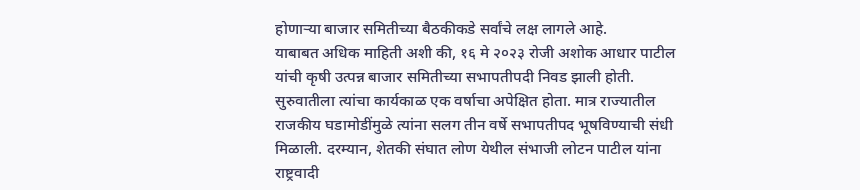होणाऱ्या बाजार समितीच्या बैठकीकडे सर्वांचे लक्ष लागले आहे.
याबाबत अधिक माहिती अशी की, १६ मे २०२३ रोजी अशोक आधार पाटील यांची कृषी उत्पन्न बाजार समितीच्या सभापतीपदी निवड झाली होती. सुरुवातीला त्यांचा कार्यकाळ एक वर्षाचा अपेक्षित होता. मात्र राज्यातील राजकीय घडामोडींमुळे त्यांना सलग तीन वर्षे सभापतीपद भूषविण्याची संधी मिळाली. दरम्यान, शेतकी संघात लोण येथील संभाजी लोटन पाटील यांना राष्ट्रवादी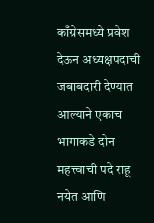काँग्रेसमध्ये प्रवेश देऊन अध्यक्षपदाची जबाबदारी देण्यात आल्याने एकाच भागाकडे दोन महत्त्वाची पदे राहू नयेत आणि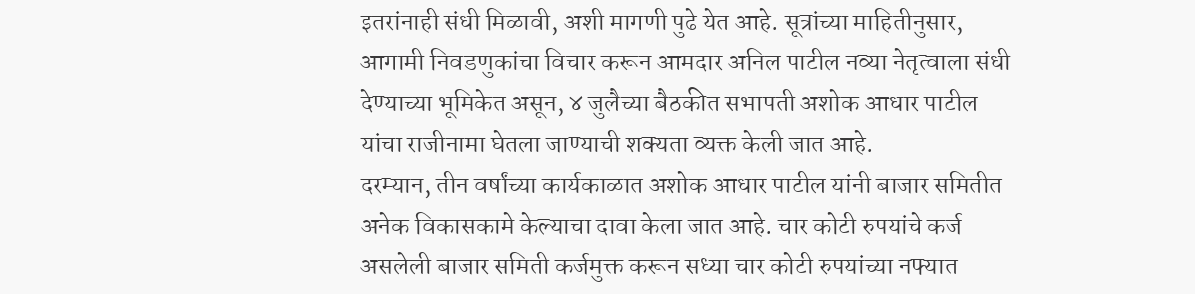इतरांनाही संधी मिळावी, अशी मागणी पुढे येत आहे. सूत्रांच्या माहितीनुसार, आगामी निवडणुकांचा विचार करून आमदार अनिल पाटील नव्या नेतृत्वाला संधी देण्याच्या भूमिकेत असून, ४ जुलैच्या बैठकीत सभापती अशोक आधार पाटील यांचा राजीनामा घेतला जाण्याची शक्यता व्यक्त केली जात आहे.
दरम्यान, तीन वर्षांच्या कार्यकाळात अशोक आधार पाटील यांनी बाजार समितीत अनेक विकासकामे केल्याचा दावा केला जात आहे. चार कोटी रुपयांचे कर्ज असलेली बाजार समिती कर्जमुक्त करून सध्या चार कोटी रुपयांच्या नफ्यात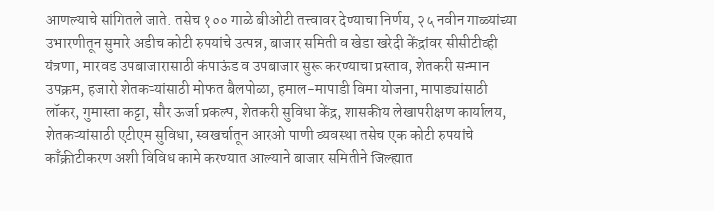आणल्याचे सांगितले जाते. तसेच १०० गाळे बीओटी तत्त्वावर देण्याचा निर्णय, २५ नवीन गाळ्यांच्या उभारणीतून सुमारे अडीच कोटी रुपयांचे उत्पन्न, बाजार समिती व खेडा खरेदी केंद्रांवर सीसीटीव्ही यंत्रणा, मारवड उपबाजारासाठी कंपाऊंड व उपबाजार सुरू करण्याचा प्रस्ताव, शेतकरी सन्मान उपक्रम, हजारो शेतकऱ्यांसाठी मोफत बैलपोळा, हमाल-मापाडी विमा योजना, मापाड्यांसाठी लॉकर, गुमास्ता कट्टा, सौर ऊर्जा प्रकल्प, शेतकरी सुविधा केंद्र, शासकीय लेखापरीक्षण कार्यालय, शेतकऱ्यांसाठी एटीएम सुविधा, स्वखर्चातून आरओ पाणी व्यवस्था तसेच एक कोटी रुपयांचे काँक्रीटीकरण अशी विविध कामे करण्यात आल्याने बाजार समितीने जिल्ह्यात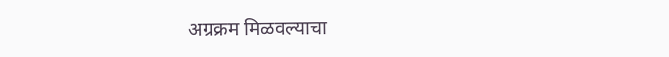अग्रक्रम मिळवल्याचा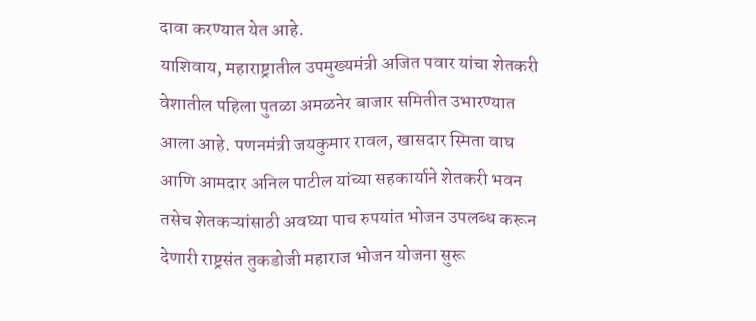दावा करण्यात येत आहे.
याशिवाय, महाराष्ट्रातील उपमुख्यमंत्री अजित पवार यांचा शेतकरी वेशातील पहिला पुतळा अमळनेर बाजार समितीत उभारण्यात आला आहे. पणनमंत्री जयकुमार रावल, खासदार स्मिता वाघ आणि आमदार अनिल पाटील यांच्या सहकार्याने शेतकरी भवन तसेच शेतकऱ्यांसाठी अवघ्या पाच रुपयांत भोजन उपलब्ध करून देणारी राष्ट्रसंत तुकडोजी महाराज भोजन योजना सुरू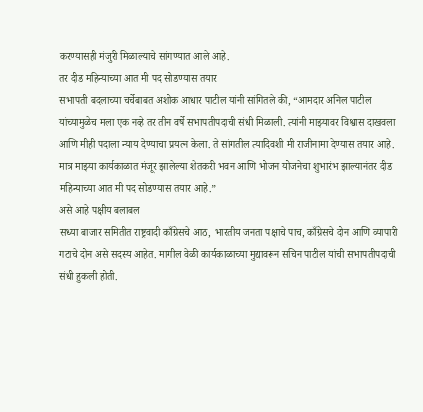करण्यासही मंजुरी मिळाल्याचे सांगण्यात आले आहे.
तर दीड महिन्याच्या आत मी पद सोडण्यास तयार
सभापती बदलाच्या चर्चेबाबत अशोक आधार पाटील यांनी सांगितले की, “आमदार अनिल पाटील यांच्यामुळेच मला एक नव्हे तर तीन वर्षे सभापतीपदाची संधी मिळाली. त्यांनी माझ्यावर विश्वास दाखवला आणि मीही पदाला न्याय देण्याचा प्रयत्न केला. ते सांगतील त्यादिवशी मी राजीनामा देण्यास तयार आहे. मात्र माझ्या कार्यकाळात मंजूर झालेल्या शेतकरी भवन आणि भोजन योजनेचा शुभारंभ झाल्यानंतर दीड महिन्याच्या आत मी पद सोडण्यास तयार आहे.”
असे आहे पक्षीय बलाबल
सध्या बाजार समितीत राष्ट्रवादी काँग्रेसचे आठ, भारतीय जनता पक्षाचे पाच, काँग्रेसचे दोन आणि व्यापारी गटाचे दोन असे सदस्य आहेत. मागील वेळी कार्यकाळाच्या मुद्यावरून सचिन पाटील यांची सभापतीपदाची संधी हुकली होती.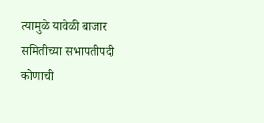त्यामुळे यावेळी बाजार समितीच्या सभापतीपदी कोणाची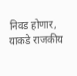निवड होणार, याकडे राजकीय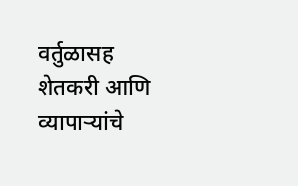वर्तुळासह शेतकरी आणि व्यापाऱ्यांचे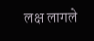लक्ष लागले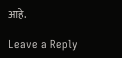आहे.

Leave a Reply